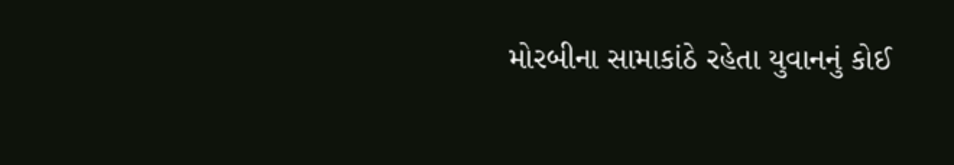મોરબીના સામાકાંઠે રહેતા યુવાનનું કોઈ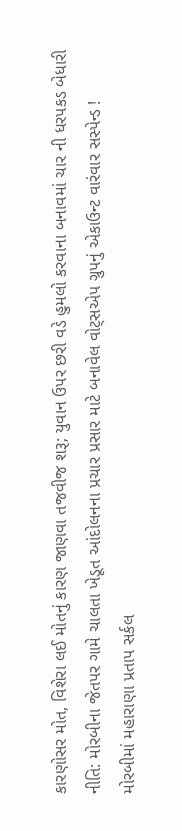કારણોસર મોત, વિશેરા લઈ મોતનું કારણ જાણવા તજવીજ શરૂ; યુવાન ઉપર છરી વડે હુમલો કરવાના બનાવમાં ચાર ની ધરપકડ બેધારી નીતિ: મોરબીના જેતપર ગામે ચાલતા ખેડૂત આંદોલનના પ્રચાર પ્રસાર માટે બનાવેલ વોટ્સએપ ગ્રુપનું એકાઉન્ટ વારંવાર સસ્પેન્ડ !  મોરબીમાં મહારાણા પ્રતાપ સર્કલ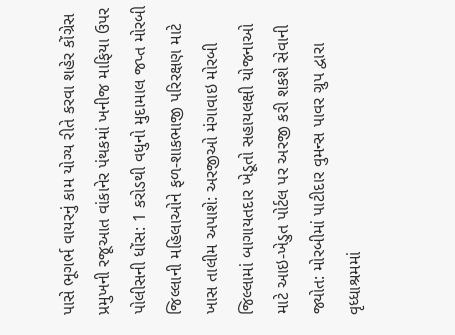પાસે ભૂગર્ભ વાયરનું કામ યોગ્ય રીતે કરવા શહેર કોંગ્રેસ પ્રમુખની રજૂઆત વાંકાનેર પંથકમાં ખનીજ માફિયા ઉપર પોલીસની ધોંસ: 1 કરોડથી વધુનો મુદામાલ જપ્ત મોરબી જિલ્લાની મહિલાઓને ફળ-શાકભાજી પરિરક્ષણ માટે ખાસ તાલીમ અપાશે: અરજીઓ મંગાવાઇ મોરબી જિલ્લામાં બાગાયતદાર ખેડૂતો સહાયલક્ષી યોજનાઓ માટે આઇ-ખેડુત પોર્ટલ પર અરજી કરી શકશે સેવાની જ્યોત: મોરબીમાં પાટીદાર વુમન્સ પાવર ગ્રુપ દ્વારા વૃધ્ધાશ્રમમાં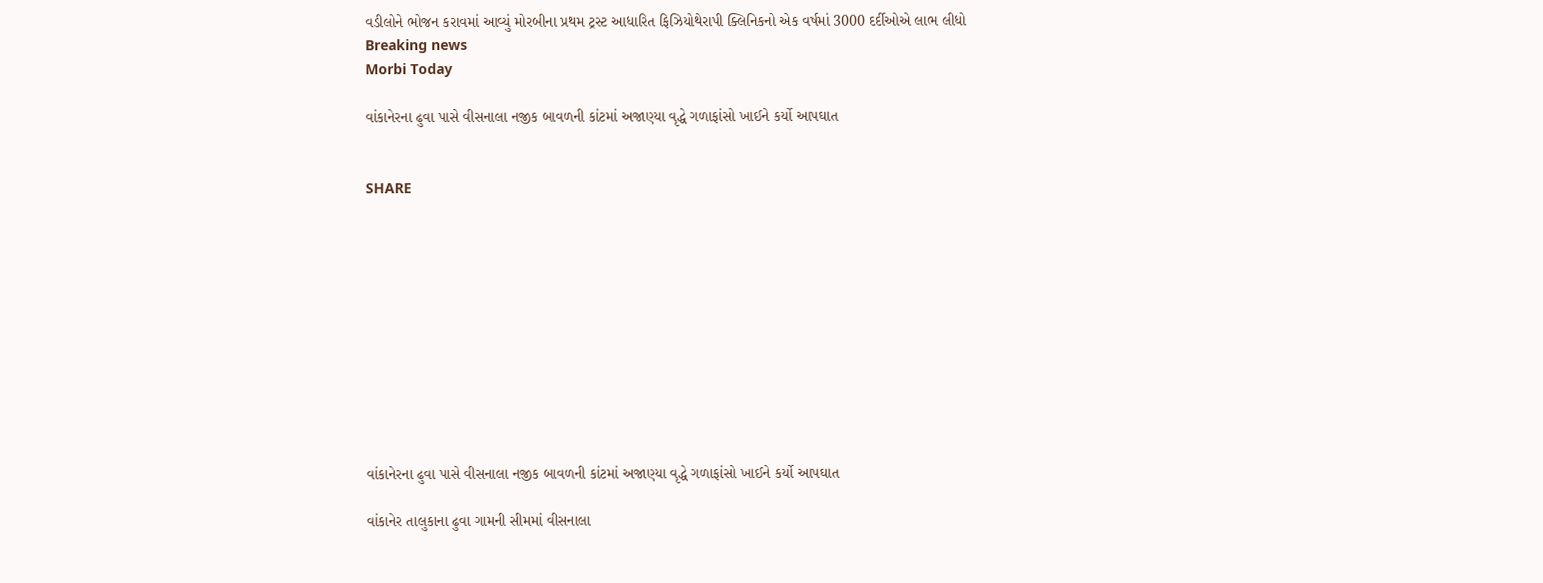વડીલોને ભોજન કરાવમાં આવ્યું મોરબીના પ્રથમ ટ્રસ્ટ આધારિત ફિઝિયોથેરાપી ક્લિનિકનો એક વર્ષમાં 3000 દર્દીઓએ લાભ લીધો
Breaking news
Morbi Today

વાંકાનેરના ઢુવા પાસે વીસનાલા નજીક બાવળની કાંટમાં અજાણ્યા વૃદ્ધે ગળાફાંસો ખાઈને કર્યો આપઘાત


SHARE











વાંકાનેરના ઢુવા પાસે વીસનાલા નજીક બાવળની કાંટમાં અજાણ્યા વૃદ્ધે ગળાફાંસો ખાઈને કર્યો આપઘાત

વાંકાનેર તાલુકાના ઢુવા ગામની સીમમાં વીસનાલા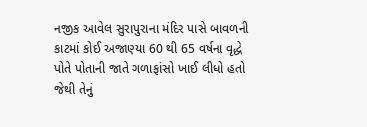નજીક આવેલ સુરાપુરાના મંદિર પાસે બાવળની કાટમાં કોઈ અજાણ્યા 60 થી 65 વર્ષના વૃદ્ધે પોતે પોતાની જાતે ગળાફાંસો ખાઈ લીધો હતો જેથી તેનું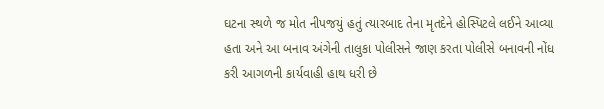ઘટના સ્થળે જ મોત નીપજયું હતું ત્યારબાદ તેના મૃતદેને હોસ્પિટલે લઈને આવ્યા હતા અને આ બનાવ અંગેની તાલુકા પોલીસને જાણ કરતા પોલીસે બનાવની નોંધ કરી આગળની કાર્યવાહી હાથ ધરી છે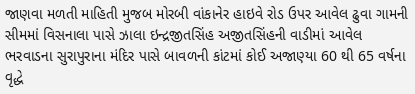જાણવા મળતી માહિતી મુજબ મોરબી વાંકાનેર હાઇવે રોડ ઉપર આવેલ ઢુવા ગામની સીમમાં વિસનાલા પાસે ઝાલા ઇન્દ્રજીતસિંહ અજીતસિંહની વાડીમાં આવેલ ભરવાડના સુરાપુરાના મંદિર પાસે બાવળની કાંટમાં કોઈ અજાણ્યા 60 થી 65 વર્ષના વૃદ્ધે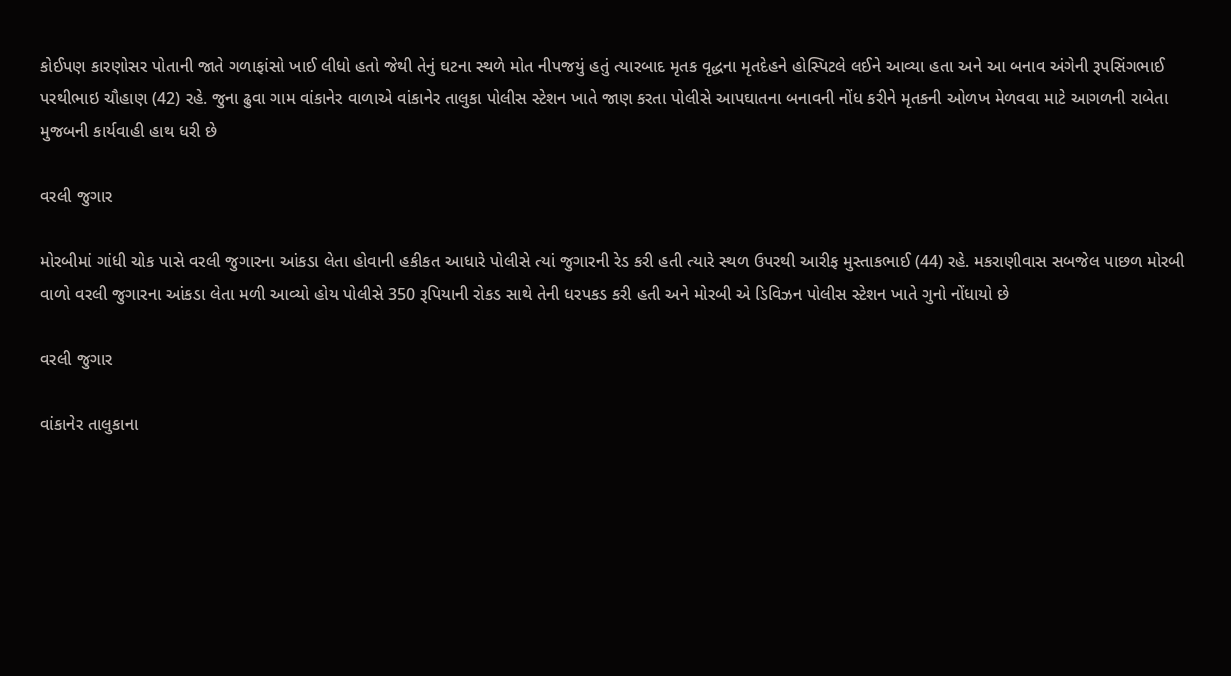કોઈપણ કારણોસર પોતાની જાતે ગળાફાંસો ખાઈ લીધો હતો જેથી તેનું ઘટના સ્થળે મોત નીપજયું હતું ત્યારબાદ મૃતક વૃદ્ધના મૃતદેહને હોસ્પિટલે લઈને આવ્યા હતા અને આ બનાવ અંગેની રૂપસિંગભાઈ પરથીભાઇ ચૌહાણ (42) રહે. જુના ઢુવા ગામ વાંકાનેર વાળાએ વાંકાનેર તાલુકા પોલીસ સ્ટેશન ખાતે જાણ કરતા પોલીસે આપઘાતના બનાવની નોંધ કરીને મૃતકની ઓળખ મેળવવા માટે આગળની રાબેતા મુજબની કાર્યવાહી હાથ ધરી છે

વરલી જુગાર

મોરબીમાં ગાંધી ચોક પાસે વરલી જુગારના આંકડા લેતા હોવાની હકીકત આધારે પોલીસે ત્યાં જુગારની રેડ કરી હતી ત્યારે સ્થળ ઉપરથી આરીફ મુસ્તાકભાઈ (44) રહે. મકરાણીવાસ સબજેલ પાછળ મોરબી વાળો વરલી જુગારના આંકડા લેતા મળી આવ્યો હોય પોલીસે 350 રૂપિયાની રોકડ સાથે તેની ધરપકડ કરી હતી અને મોરબી એ ડિવિઝન પોલીસ સ્ટેશન ખાતે ગુનો નોંધાયો છે

વરલી જુગાર

વાંકાનેર તાલુકાના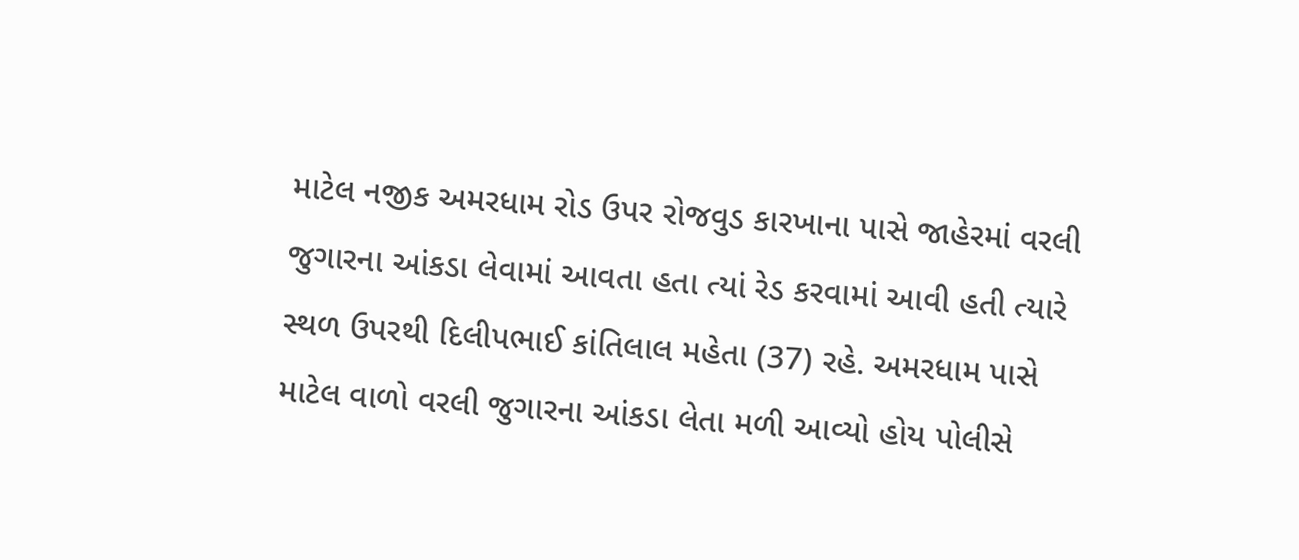માટેલ નજીક અમરધામ રોડ ઉપર રોજવુડ કારખાના પાસે જાહેરમાં વરલી જુગારના આંકડા લેવામાં આવતા હતા ત્યાં રેડ કરવામાં આવી હતી ત્યારે સ્થળ ઉપરથી દિલીપભાઈ કાંતિલાલ મહેતા (37) રહે. અમરધામ પાસે માટેલ વાળો વરલી જુગારના આંકડા લેતા મળી આવ્યો હોય પોલીસે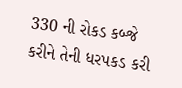330 ની રોકડ કબ્જે કરીને તેની ધરપકડ કરી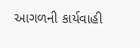આગળની કાર્યવાહી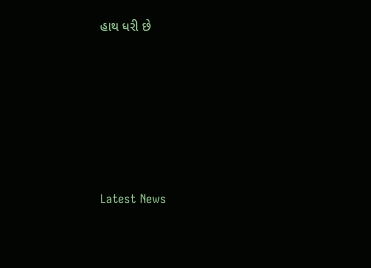હાથ ધરી છે






Latest News